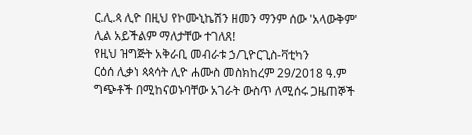ር.ሊ.ጳ ሊዮ በዚህ የኮሙኒኬሽን ዘመን ማንም ሰው 'አላውቅም' ሊል አይችልም ማለታቸው ተገለጸ!
የዚህ ዝግጅት አቅራቢ መብራቱ ኃ/ጊዮርጊስ-ቫቲካን
ርዕሰ ሊቃነ ጳጳሳት ሊዮ ሐሙስ መስክከረም 29/2018 ዓ.ም ግጭቶች በሚከናወኑባቸው አገራት ውስጥ ለሚሰሩ ጋዜጠኞች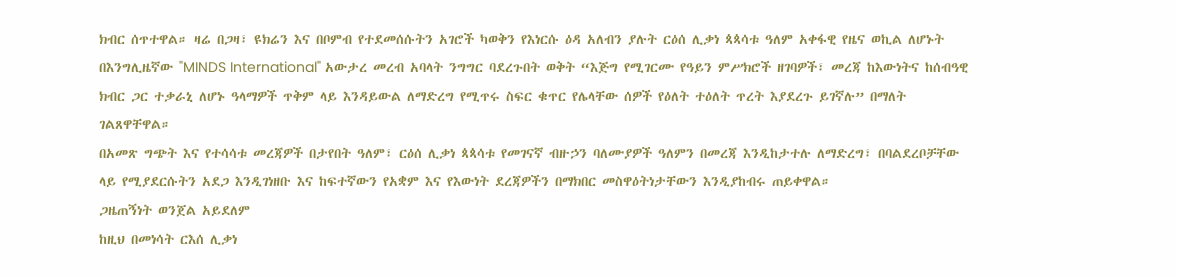ክብር ሰጥተዋል። ዛሬ በጋዛ፣ ዩክሬን እና በቦምብ የተደመሰሱትን አገሮች ካወቅን የእነርሱ ዕዳ አለብን ያሉት ርዕሰ ሊቃነ ጳጳሳቱ ዓለም አቀፋዊ የዜና ወኪል ለሆኑት በእንግሊዜኛው "MINDS International" አውታረ መረብ አባላት ንግግር ባደረጉበት ወቅት “እጅግ የሚገርሙ የዓይን ምሥክሮች ዘገባዎች፣ መረጃ ከእውነትና ከሰብዓዊ ክብር ጋር ተቃራኒ ለሆኑ ዓላማዎች ጥቅም ላይ እንዳይውል ለማድረግ የሚጥሩ ስፍር ቁጥር የሌላቸው ሰዎች የዕለት ተዕለት ጥረት እያደረጉ ይገኛሉ” በማለት ገልጸዋቸዋል።
በአመጽ ግጭት እና የተሳሳቱ መረጃዎች በታየበት ዓለም፣ ርዕሰ ሊቃነ ጳጳሳቱ የመገናኛ ብዙኃን ባለሙያዎች ዓለምን በመረጃ እንዲከታተሉ ለማድረግ፣ በባልደረቦቻቸው ላይ የሚያደርሱትን አደጋ እንዲገነዘቡ እና ከፍተኛውን የአቋም እና የእውነት ደረጃዎችን በማክበር መስዋዕትነታቸውን እንዲያከብሩ ጠይቀዋል።
ጋዜጠኝነት ወንጀል አይደለም
ከዚህ በመነሳት ርእሰ ሊቃነ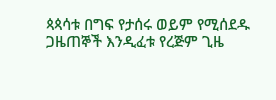ጳጳሳቱ በግፍ የታሰሩ ወይም የሚሰደዱ ጋዜጠኞች እንዲፈቱ የረጅም ጊዜ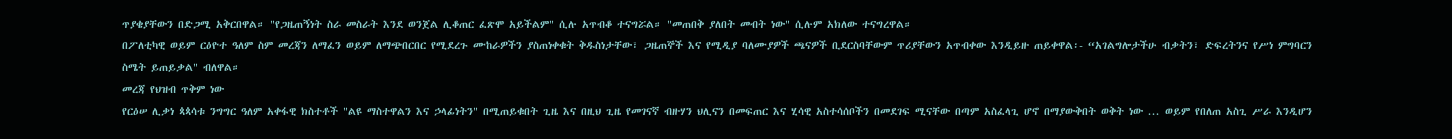ጥያቄያቸውን በድጋሚ አቅርበዋል። "የጋዜጠኝነት ስራ መስራት እንደ ወንጀል ሊቆጠር ፈጽሞ አይችልም" ሲሉ አጥብቆ ተናግሯል። "መጠበቅ ያለበት መብት ነው" ሲሉም አክለው ተናግረዋል።
በፖለቲካዊ ወይም ርዕዮተ ዓለም ስም መረጃን ለማፈን ወይም ለማጭበርበር የሚደረጉ ሙከራዎችን ያስጠነቀቁት ቅዱስነታቸው፣ ጋዜጠኞች እና የሚዲያ ባለሙያዎች ጫናዎች ቢደርስባቸውም ጥሪያቸውን አጥብቀው እንዲይዙ ጠይቀዋል፡- “አገልግሎታችሁ ብቃትን፣ ድፍረትንና የሥነ ምግባርን ስሜት ይጠይቃል" ብለዋል።
መረጃ የህዝብ ጥቅም ነው
የርዕሠ ሊቃነ ጳጳሳቱ ንግግር ዓለም አቀፋዊ ክስተቶች "ልዩ ማስተዋልን እና ኃላፊነትን" በሚጠይቁበት ጊዜ እና በዚህ ጊዜ የመገናኛ ብዙሃን ህሊናን በመፍጠር እና ሂሳዊ አስተሳሰቦችን በመደገፍ ሚናቸው በጣም አስፈላጊ ሆኖ በማያውቅበት ወቅት ነው ... ወይም የበለጠ አስጊ ሥራ እንዲሆን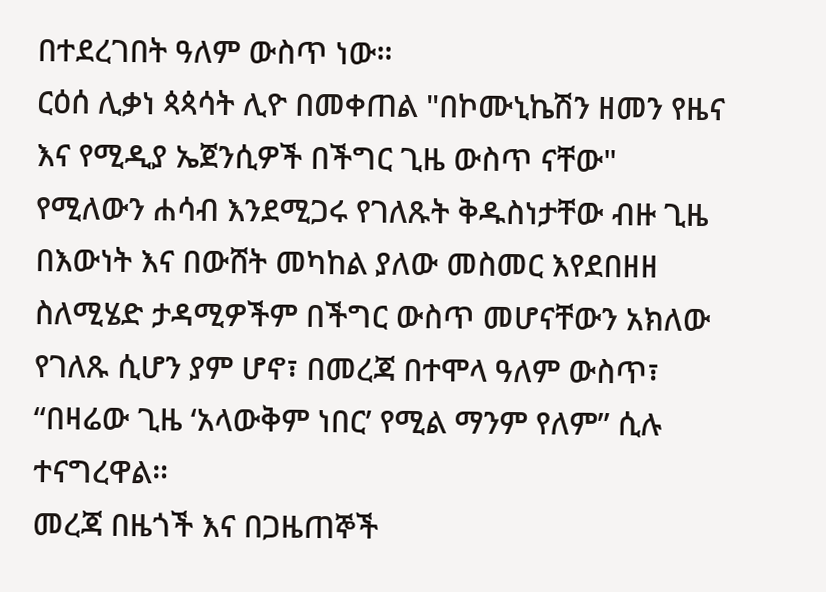በተደረገበት ዓለም ውስጥ ነው።
ርዕሰ ሊቃነ ጳጳሳት ሊዮ በመቀጠል "በኮሙኒኬሽን ዘመን የዜና እና የሚዲያ ኤጀንሲዎች በችግር ጊዜ ውስጥ ናቸው" የሚለውን ሐሳብ እንደሚጋሩ የገለጹት ቅዱስነታቸው ብዙ ጊዜ በእውነት እና በውሸት መካከል ያለው መስመር እየደበዘዘ ስለሚሄድ ታዳሚዎችም በችግር ውስጥ መሆናቸውን አክለው የገለጹ ሲሆን ያም ሆኖ፣ በመረጃ በተሞላ ዓለም ውስጥ፣ “በዛሬው ጊዜ ‘አላውቅም ነበር’ የሚል ማንም የለም” ሲሉ ተናግረዋል።
መረጃ በዜጎች እና በጋዜጠኞች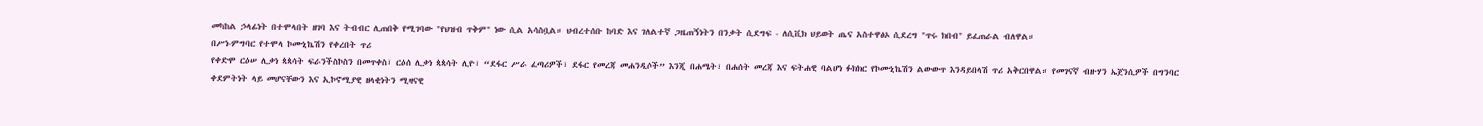መካከል ኃላፊነት በተሞላበት ዘገባ እና ትብብር ሊጠበቅ የሚገባው "የህዝብ ጥቅም" ነው ሲል አሳስቧል። ህብረተሰቡ ከባድ እና ገለልተኛ ጋዜጠኝነትን በንቃት ሲደግፍ - ለሲቪክ ህይወት ጤና አስተዋፅኦ ሲደረግ "ጥሩ ክበብ" ይፈጠራል ብለዋል።
በሥነ-ምግባር የተሞላ ኮሙኒኬሽን የቀረበት ጥሪ
የቀድሞ ርዕሠ ሊቃነ ጳጳሳት ፍራንችስኮስን በመጥቀስ፣ ርዕሰ ሊቃነ ጳጳሳት ሊዮ፣ “ደፋር ሥራ ፈጣሪዎች፣ ደፋር የመረጃ መሐንዲሶች” እንጂ በሐሜት፣ በሐሰት መረጃ እና ፍትሐዊ ባልሆነ ፉክክር የኮሙኒኬሽን ልውውጥ እንዳይበላሽ ጥሪ አቅርበዋል። የመገናኛ ብዙሃን ኤጀንሲዎች በግንባር ቀደምትነት ላይ መሆናቸውን እና ኢኮኖሚያዊ ዘላቂነትን ሚዛናዊ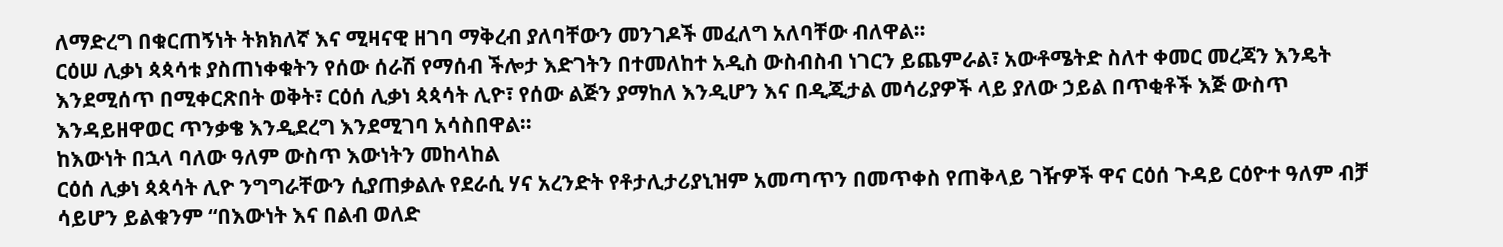ለማድረግ በቁርጠኝነት ትክክለኛ እና ሚዛናዊ ዘገባ ማቅረብ ያለባቸውን መንገዶች መፈለግ አለባቸው ብለዋል።
ርዕሠ ሊቃነ ጳጳሳቱ ያስጠነቀቁትን የሰው ሰራሽ የማሰብ ችሎታ እድገትን በተመለከተ አዲስ ውስብስብ ነገርን ይጨምራል፣ አውቶሜትድ ስለተ ቀመር መረጃን እንዴት እንደሚሰጥ በሚቀርጽበት ወቅት፣ ርዕሰ ሊቃነ ጳጳሳት ሊዮ፣ የሰው ልጅን ያማከለ እንዲሆን እና በዲጂታል መሳሪያዎች ላይ ያለው ኃይል በጥቂቶች እጅ ውስጥ እንዳይዘዋወር ጥንቃቄ እንዲደረግ እንደሚገባ አሳስበዋል።
ከእውነት በኋላ ባለው ዓለም ውስጥ እውነትን መከላከል
ርዕሰ ሊቃነ ጳጳሳት ሊዮ ንግግራቸውን ሲያጠቃልሉ የደራሲ ሃና አረንድት የቶታሊታሪያኒዝም አመጣጥን በመጥቀስ የጠቅላይ ገዥዎች ዋና ርዕሰ ጉዳይ ርዕዮተ ዓለም ብቻ ሳይሆን ይልቁንም “በእውነት እና በልብ ወለድ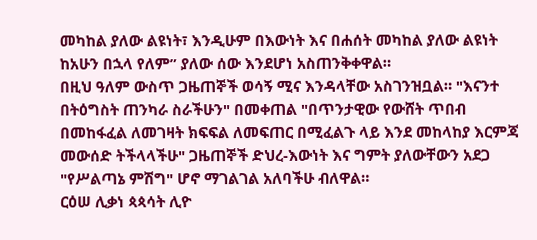መካከል ያለው ልዩነት፣ እንዲሁም በእውነት እና በሐሰት መካከል ያለው ልዩነት ከአሁን በኋላ የለም” ያለው ሰው እንደሆነ አስጠንቅቀዋል።
በዚህ ዓለም ውስጥ ጋዜጠኞች ወሳኝ ሚና እንዳላቸው አስገንዝቧል። "እናንተ በትዕግስት ጠንካራ ስራችሁን" በመቀጠል "በጥንታዊው የውሸት ጥበብ በመከፋፈል ለመገዛት ክፍፍል ለመፍጠር በሚፈልጉ ላይ እንደ መከላከያ እርምጃ መውሰድ ትችላላችሁ" ጋዜጠኞች ድህረ-እውነት እና ግምት ያለውቸውን አደጋ "የሥልጣኔ ምሽግ" ሆኖ ማገልገል አለባችሁ ብለዋል።
ርዕሠ ሊቃነ ጳጳሳት ሊዮ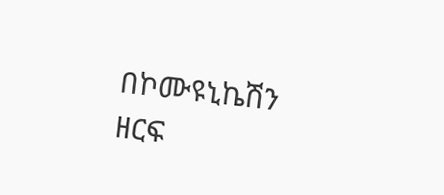በኮሙዩኒኬሽን ዘርፍ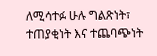ለሚሳተፉ ሁሉ ግልጽነት፣ ተጠያቂነት እና ተጨባጭነት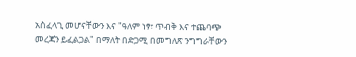አስፈላጊ መሆናቸውን እና "ዓለም ነፃ፣ ጥብቅ እና ተጨባጭ መረጃን ይፈልጋል" በማለት በድጋሚ በመግለጽ ንግግራቸውን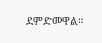ደምድመዋል።